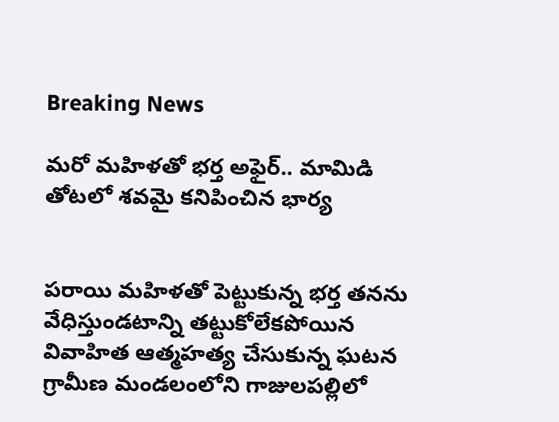Breaking News

మరో మహిళతో భర్త అఫైర్.. మామిడి తోటలో శవమై కనిపించిన భార్య


పరాయి మహిళతో పెట్టుకున్న భర్త తనను వేధిస్తుండటాన్ని తట్టుకోలేకపోయిన వివాహిత ఆత్మహత్య చేసుకున్న ఘటన గ్రామీణ మండలంలోని గాజులపల్లిలో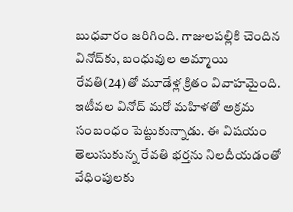బుధవారం జరిగింది. గాజులపల్లికి చెందిన వినోద్‌కు, బంధువుల అమ్మాయి రేవతి(24)తో మూడేళ్ల క్రితం వివాహమైంది. ఇటీవల వినోద్ మరో మహిళతో అక్రమ సంబంధం పెట్టుకున్నాడు. ఈ విషయం తెలుసుకున్న రేవతి భర్తను నిలదీయడంతో వేధింపులకు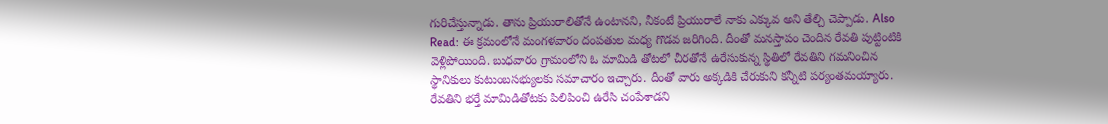గురిచేస్తున్నాడు. తాను ప్రియురాలితోనే ఉంటానని, నీకంటే ప్రియురాలే నాకు ఎక్కువ అని తేల్చి చెప్పాడు. Also Read: ఈ క్రమంలోనే మంగళవారం దంపతుల మధ్య గొడవ జరిగింది. దీంతో మనస్తాపం చెందిన రేవతి పుట్టింటికి వెళ్లిపోయింది. బుధవారం గ్రామంలోని ఓ మామిడి తోటలో చీరతోనే ఉరేసుకున్న స్థితిలో రేవతిని గమనించిన స్థానికులు కుటుంబసభ్యులకు సమాచారం ఇచ్చారు. దీంతో వారు అక్కడికి చేరుకుని కన్నీటి పర్యంతమయ్యారు. రేవతిని భర్తే మామిడితోటకు పిలిపించి ఉరేసి చంపేశాడని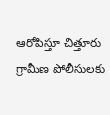ఆరోపిస్తూ చిత్తూరు గ్రామీణ పోలీసులకు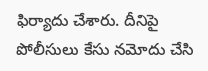ఫిర్యాదు చేశారు. దీనిపై పోలీసులు కేసు నమోదు చేసి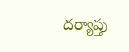దర్యాప్తు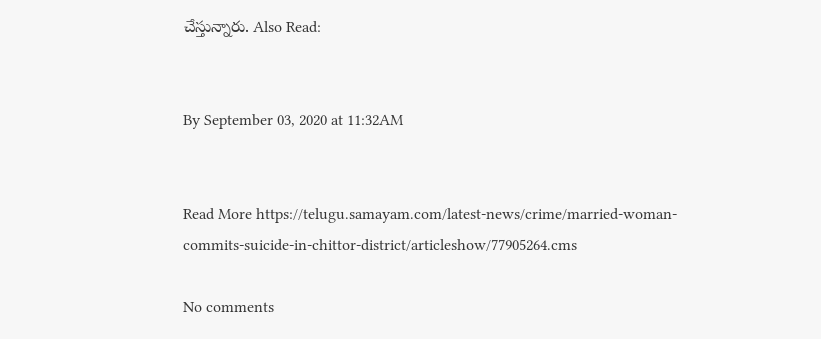చేస్తున్నారు. Also Read:


By September 03, 2020 at 11:32AM


Read More https://telugu.samayam.com/latest-news/crime/married-woman-commits-suicide-in-chittor-district/articleshow/77905264.cms

No comments